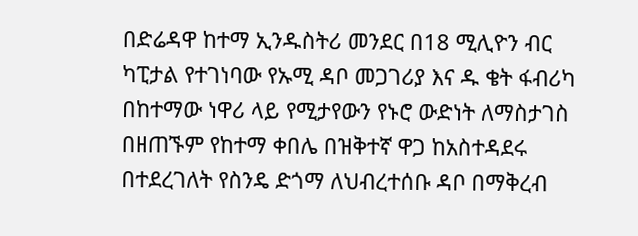በድሬዳዋ ከተማ ኢንዱስትሪ መንደር በ18 ሚሊዮን ብር ካፒታል የተገነባው የኡሚ ዳቦ መጋገሪያ እና ዱ ቄት ፋብሪካ በከተማው ነዋሪ ላይ የሚታየውን የኑሮ ውድነት ለማስታገስ በዘጠኙም የከተማ ቀበሌ በዝቅተኛ ዋጋ ከአስተዳደሩ በተደረገለት የስንዴ ድጎማ ለህብረተሰቡ ዳቦ በማቅረብ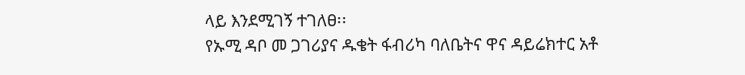ላይ እንደሚገኝ ተገለፀ፡፡
የኡሚ ዳቦ መ ጋገሪያና ዱቄት ፋብሪካ ባለቤትና ዋና ዳይሬክተር አቶ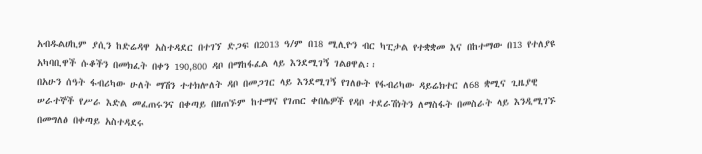አብዱልሀኪም ያሲን ከድሬዳዋ አስተዳደር በተገኘ ድጋፍ በ2013 ዓ/ም በ18 ሚሊዮን ብር ካፒታል የተቋቋመ እና በከተማው በ13 የተለያዩ አካባቢዋች ሱቆችን በመክፈት በቀን 190,800 ዳቦ በማከፋፈል ላይ እንደሚገኝ ገልፀዋል፡፡
በአሁን ሰዓት ፋብሪካው ሁለት ማሽን ተተክሎለት ዳቦ በመጋገር ላይ እንደሚገኝ የገለፁት የፋብሪካው ዳይሬክተር ለ68 ቋሚና ጊዜያዊ ሠራተኞች የሥራ እድል መፈጠሩንና በቀጣይ በዘጠኙም ከተማና የገጠር ቀበሌዎች የዳቦ ተደራሽነትን ለማስፋት በመስራት ላይ እንዲሚገኙ በመግለፅ በቀጣይ አስተዳደሩ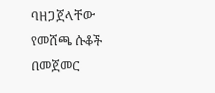ባዘጋጀላቸው የመሸጫ ሱቆች በመጀመር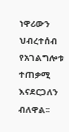ነዋሪውን ህብረተሰብ የአገልግሎቱ ተጠቃሚ እናደርጋለን ብለዋል፡፡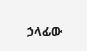ኃላፊው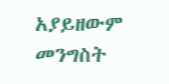አያይዘውም መንግስት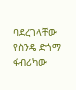ባደረገላቸው የስንዴ ድጎማ ፋብሪካው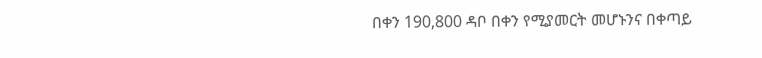በቀን 190,800 ዳቦ በቀን የሚያመርት መሆኑንና በቀጣይ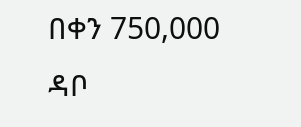በቀን 750,000 ዳቦ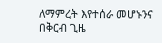ለማምረት እየተሰራ መሆኑንና በቅርብ ጊዜ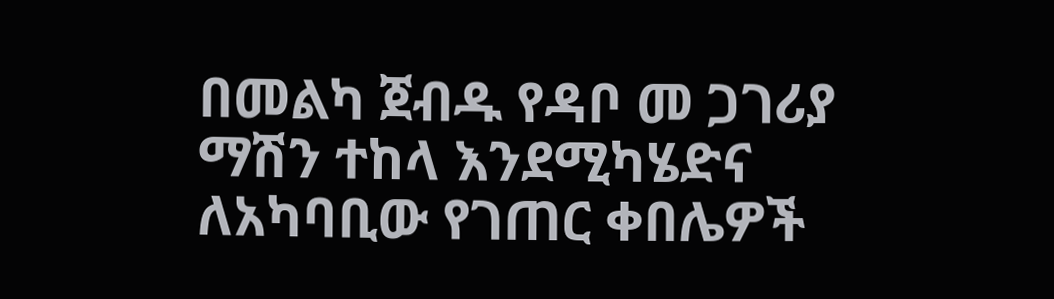በመልካ ጀብዱ የዳቦ መ ጋገሪያ ማሽን ተከላ እንደሚካሄድና ለአካባቢው የገጠር ቀበሌዎች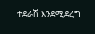ተደራሽ እንደሚደረግ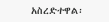አስረድተዋል፡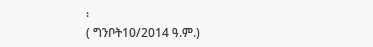፡
( ግንቦት10/2014 ዓ.ም.)